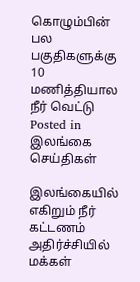கொழும்பின் பல பகுதிகளுக்கு 10 மணித்தியால நீர் வெட்டு
Posted in இலங்கை செய்திகள்

இலங்கையில் எகிறும் நீர் கட்டணம் அதிர்ச்சியில் மக்கள்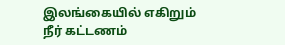இலங்கையில் எகிறும் நீர் கட்டணம்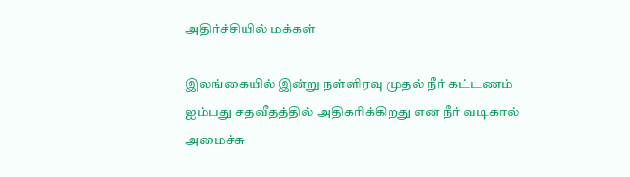அதிர்ச்சியில் மக்கள்

இலங்கையில் இன்று நள்ளிரவு முதல் நீர் கட்டணம் ஐம்பது சதவீதத்தில் அதிகரிக்கிறது என நீர் வடிகால் அமைச்சு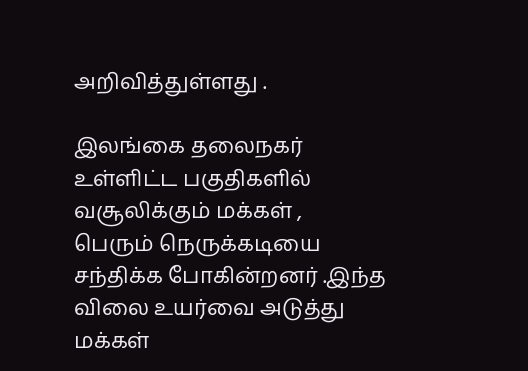அறிவித்துள்ளது .

இலங்கை தலைநகர் உள்ளிட்ட பகுதிகளில் வசூலிக்கும் மக்கள் ,
பெரும் நெருக்கடியை சந்திக்க போகின்றனர் .இந்த விலை உயர்வை அடுத்து மக்கள்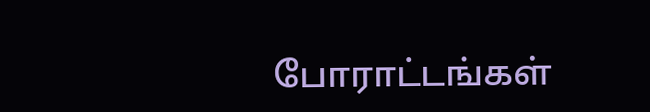போராட்டங்கள்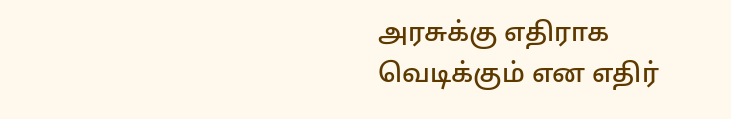அரசுக்கு எதிராக வெடிக்கும் என எதிர்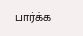பார்க்க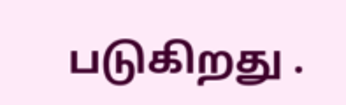படுகிறது .